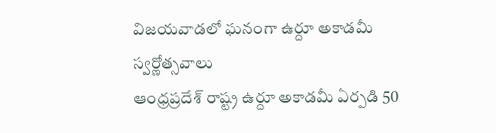విజయవాడలో ఘనంగా ఉర్దూ అకాడమీ స్వర్ణోత్సవాలు
ఆంధ్రప్రదేశ్ రాష్ట్ర ఉర్దూ అకాడమీ ఏర్పడి 50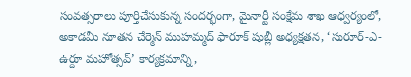సంవత్సరాలు పూర్తిచేసుకున్న సందర్భంగా, మైనార్టీ సంక్షేమ శాఖ ఆధ్వర్యంలో, అకాడమీ నూతన చేర్మెన్ ముహమ్మద్ ఫారూక్ షుబ్లీ అధ్యక్షతన, ‘సురూర్-ఎ-ఉర్దూ మహోత్సవ్’ కార్యక్రమాన్ని,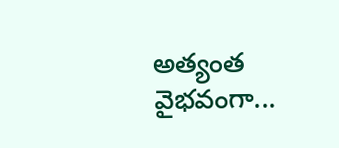అత్యంత వైభవంగా...